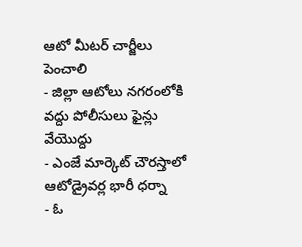ఆటో మీటర్ చార్జీలు పెంచాలి
- జిల్లా ఆటోలు నగరంలోకి వద్దు పోలీసులు ఫైన్లు వేయొద్దు
- ఎంజే మార్కెట్ చౌరస్తాలో ఆటోడ్రైవర్ల భారీ ధర్నా
- ఓ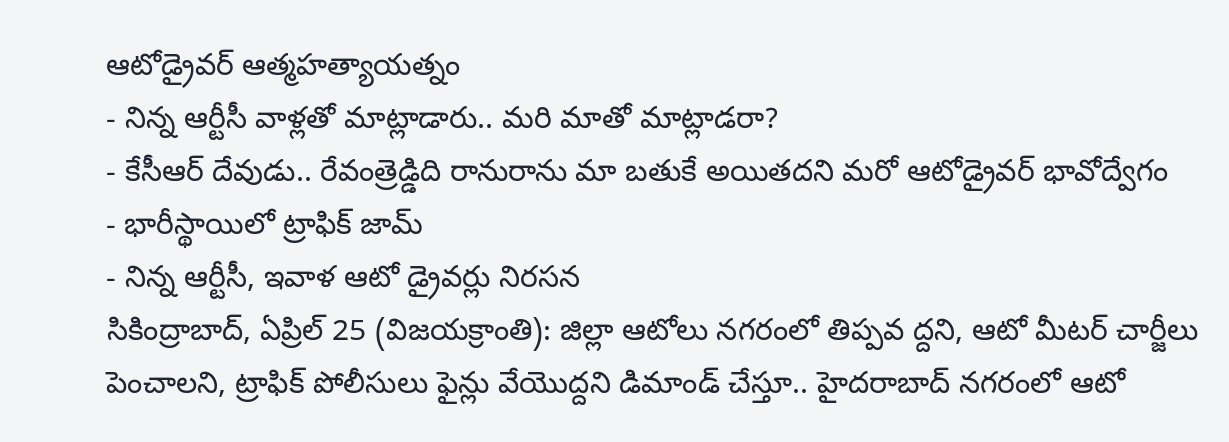ఆటోడ్రైవర్ ఆత్మహత్యాయత్నం
- నిన్న ఆర్టీసీ వాళ్లతో మాట్లాడారు.. మరి మాతో మాట్లాడరా?
- కేసీఆర్ దేవుడు.. రేవంత్రెడ్డిది రానురాను మా బతుకే అయితదని మరో ఆటోడ్రైవర్ భావోద్వేగం
- భారీస్థాయిలో ట్రాఫిక్ జామ్
- నిన్న ఆర్టీసీ, ఇవాళ ఆటో డ్రైవర్లు నిరసన
సికింద్రాబాద్, ఏప్రిల్ 25 (విజయక్రాంతి): జిల్లా ఆటోలు నగరంలో తిప్పవ ద్దని, ఆటో మీటర్ చార్జీలు పెంచాలని, ట్రాఫిక్ పోలీసులు ఫైన్లు వేయొద్దని డిమాండ్ చేస్తూ.. హైదరాబాద్ నగరంలో ఆటో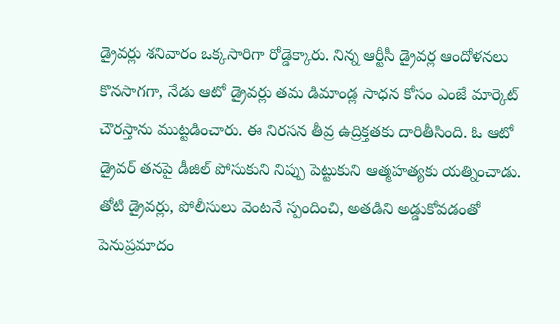డ్రైవర్లు శనివారం ఒక్కసారిగా రోడ్డెక్కారు. నిన్న ఆర్టీసీ డ్రైవర్ల ఆందోళనలు కొనసాగగా, నేడు ఆటో డ్రైవర్లు తమ డిమాండ్ల సాధన కోసం ఎంజే మార్కెట్ చౌరస్తాను ముట్టడించారు. ఈ నిరసన తీవ్ర ఉద్రిక్తతకు దారితీసింది. ఓ ఆటో డ్రైవర్ తనపై డీజిల్ పోసుకుని నిప్పు పెట్టుకుని ఆత్మహత్యకు యత్నించాడు.
తోటి డ్రైవర్లు, పోలీసులు వెంటనే స్పందించి, అతడిని అడ్డుకోవడంతో పెనుప్రమాదం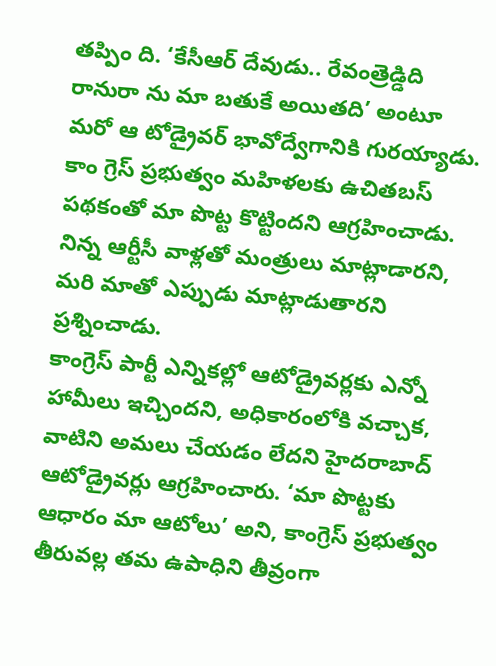తప్పిం ది. ‘కేసీఆర్ దేవుడు.. రేవంత్రెడ్డిది రానురా ను మా బతుకే అయితది’ అంటూ మరో ఆ టోడ్రైవర్ భావోద్వేగానికి గురయ్యాడు. కాం గ్రెస్ ప్రభుత్వం మహిళలకు ఉచితబస్ పథకంతో మా పొట్ట కొట్టిందని ఆగ్రహించాడు. నిన్న ఆర్టీసీ వాళ్లతో మంత్రులు మాట్లాడారని, మరి మాతో ఎప్పుడు మాట్లాడుతారని ప్రశ్నించాడు.
కాంగ్రెస్ పార్టీ ఎన్నికల్లో ఆటోడ్రైవర్లకు ఎన్నో హామీలు ఇచ్చిందని, అధికారంలోకి వచ్చాక, వాటిని అమలు చేయడం లేదని హైదరాబాద్ ఆటోడ్రైవర్లు ఆగ్రహించారు. ‘మా పొట్టకు ఆధారం మా ఆటోలు’ అని, కాంగ్రెస్ ప్రభుత్వం తీరువల్ల తమ ఉపాధిని తీవ్రంగా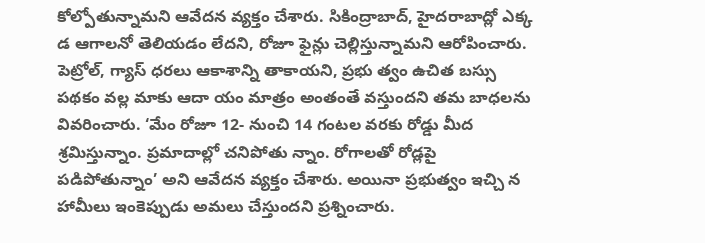కోల్పోతున్నామని ఆవేదన వ్యక్తం చేశారు. సికింద్రాబాద్, హైదరాబాద్లో ఎక్క డ ఆగాలనో తెలియడం లేదని, రోజూ ఫైన్లు చెల్లిస్తున్నామని ఆరోపించారు.
పెట్రోల్, గ్యాస్ ధరలు ఆకాశాన్ని తాకాయని, ప్రభు త్వం ఉచిత బస్సు పథకం వల్ల మాకు ఆదా యం మాత్రం అంతంతే వస్తుందని తమ బాధలను వివరించారు. ‘మేం రోజూ 12- నుంచి 14 గంటల వరకు రోడ్డు మీద శ్రమిస్తున్నాం. ప్రమాదాల్లో చనిపోతు న్నాం. రోగాలతో రోడ్లపై పడిపోతున్నాం’ అని ఆవేదన వ్యక్తం చేశారు. అయినా ప్రభుత్వం ఇచ్చి న హామీలు ఇంకెప్పుడు అమలు చేస్తుందని ప్రశ్నించారు.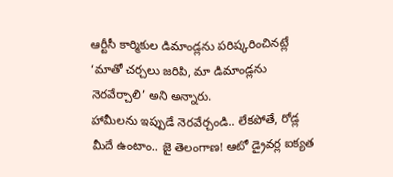ఆర్టీసీ కార్మికుల డిమాండ్లను పరిష్కరించినట్లే ‘మాతో చర్చలు జరిపి, మా డిమాండ్లను నెరవేర్చాలి’ అని అన్నారు.
హామీలను ఇప్పుడే నెరవేర్చండి.. లేకపోతే, రోడ్ల మీదే ఉంటాం.. జై తెలంగాణ! ఆటో డ్రైవర్ల ఐక్యత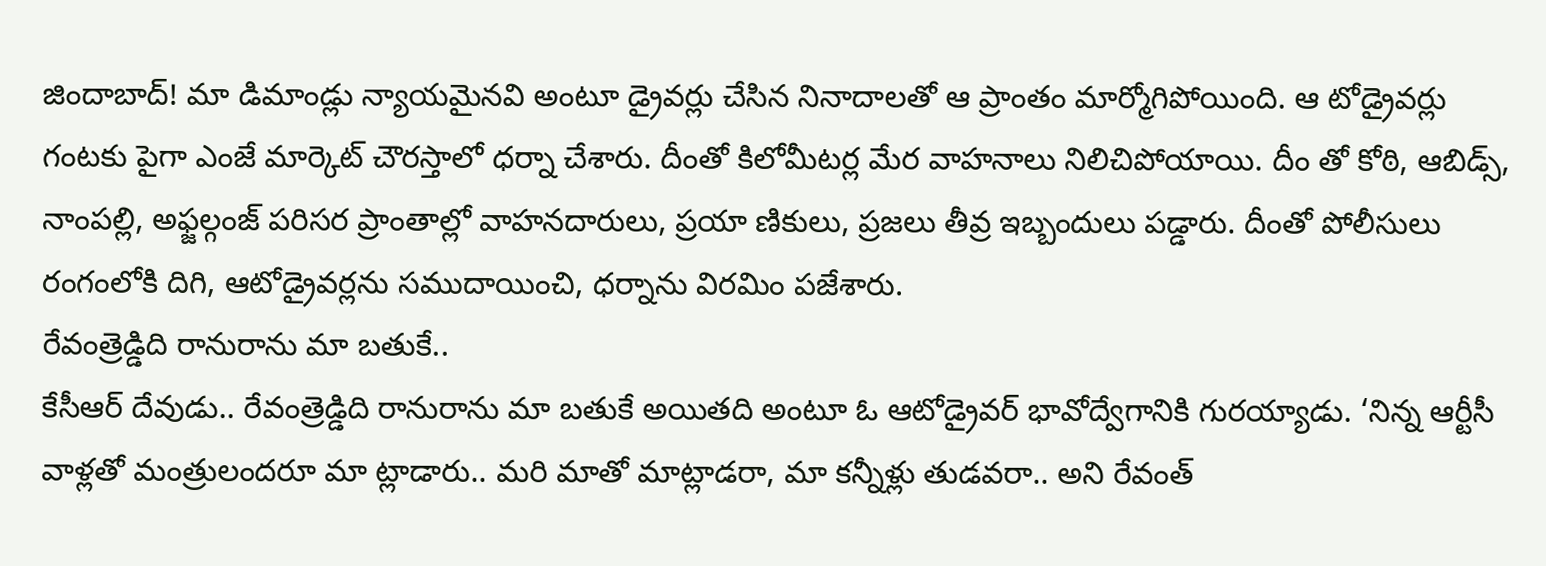జిందాబాద్! మా డిమాండ్లు న్యాయమైనవి అంటూ డ్రైవర్లు చేసిన నినాదాలతో ఆ ప్రాంతం మార్మోగిపోయింది. ఆ టోడ్రైవర్లు గంటకు పైగా ఎంజే మార్కెట్ చౌరస్తాలో ధర్నా చేశారు. దీంతో కిలోమీటర్ల మేర వాహనాలు నిలిచిపోయాయి. దీం తో కోఠి, ఆబిడ్స్, నాంపల్లి, అఫ్జల్గంజ్ పరిసర ప్రాంతాల్లో వాహనదారులు, ప్రయా ణికులు, ప్రజలు తీవ్ర ఇబ్బందులు పడ్డారు. దీంతో పోలీసులు రంగంలోకి దిగి, ఆటోడ్రైవర్లను సముదాయించి, ధర్నాను విరమిం పజేశారు.
రేవంత్రెడ్డిది రానురాను మా బతుకే..
కేసీఆర్ దేవుడు.. రేవంత్రెడ్డిది రానురాను మా బతుకే అయితది అంటూ ఓ ఆటోడ్రైవర్ భావోద్వేగానికి గురయ్యాడు. ‘నిన్న ఆర్టీసీ వాళ్లతో మంత్రులందరూ మా ట్లాడారు.. మరి మాతో మాట్లాడరా, మా కన్నీళ్లు తుడవరా.. అని రేవంత్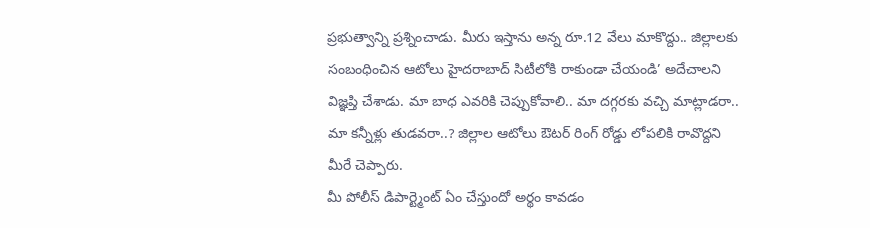ప్రభుత్వాన్ని ప్రశ్నించాడు. మీరు ఇస్తాను అన్న రూ.12 వేలు మాకొద్దు.. జిల్లాలకు సంబంధించిన ఆటోలు హైదరాబాద్ సిటీలోకి రాకుండా చేయండి’ అదేచాలని విజ్ఞప్తి చేశాడు. మా బాధ ఎవరికి చెప్పుకోవాలి.. మా దగ్గరకు వచ్చి మాట్లాడరా.. మా కన్నీళ్లు తుడవరా..? జిల్లాల ఆటోలు ఔటర్ రింగ్ రోడ్డు లోపలికి రావొద్దని మీరే చెప్పారు.
మీ పోలీస్ డిపార్ట్మెంట్ ఏం చేస్తుందో అర్థం కావడం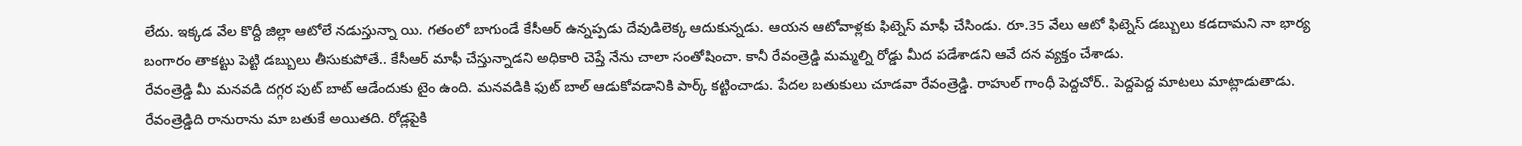లేదు. ఇక్కడ వేల కొద్దీ జిల్లా ఆటోలే నడుస్తున్నా యి. గతంలో బాగుండే కేసీఆర్ ఉన్నప్పడు దేవుడిలెక్క ఆదుకున్నడు. ఆయన ఆటోవాళ్లకు ఫిట్నెస్ మాఫీ చేసిండు. రూ.35 వేలు ఆటో ఫిట్నెస్ డబ్బులు కడదామని నా భార్య బంగారం తాకట్టు పెట్టి డబ్బులు తీసుకుపోతే.. కేసీఆర్ మాఫీ చేస్తున్నాడని అధికారి చెప్తే నేను చాలా సంతోషించా. కానీ రేవంత్రెడ్డి మమ్మల్ని రోడ్డు మీద పడేశాడని ఆవే దన వ్యక్తం చేశాడు.
రేవంత్రెడ్డి మీ మనవడి దగ్గర పుట్ బాట్ ఆడేందుకు టైం ఉంది. మనవడికి ఫుట్ బాల్ ఆడుకోవడానికి పార్క్ కట్టించాడు. పేదల బతుకులు చూడవా రేవంత్రెడ్డి. రాహుల్ గాంధీ పెద్దచోర్.. పెద్దపెద్ద మాటలు మాట్లాడుతాడు. రేవంత్రెడ్డిది రానురాను మా బతుకే అయితది. రోడ్లపైకి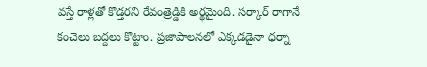వస్తే రాళ్లతో కొడ్తరని రేవంత్రెడ్డికి అర్థమైంది. సర్కార్ రాగానే కంచెలు బద్దలు కొట్టాం. ప్రజాపాలనలో ఎక్కడడైనా ధర్నా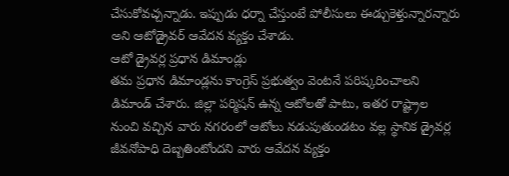చేసుకోవచ్చన్నాడు. ఇప్పుడు ధర్నా చేస్తుంటే పోలీసులు ఈడ్చుకెళ్తున్నారన్నారు అని ఆటోడ్రైవర్ ఆవేదన వ్యక్తం చేశాడు.
ఆటో డ్రైవర్ల ప్రధాన డిమాండ్లు
తమ ప్రధాన డిమాండ్లను కాంగ్రెస్ ప్రభుత్వం వెంటనే పరిష్కరించాలని డిమాండ్ చేశారు. జిల్లా పర్మిషన్ ఉన్న ఆటోలతో పాటు, ఇతర రాష్ట్రాల నుంచి వచ్చిన వారు నగరంలో ఆటోలు నడుపుతుండటం వల్ల స్థానిక డ్రైవర్ల జీవనోపాధి దెబ్బతింటోందని వారు ఆవేదన వ్యక్తం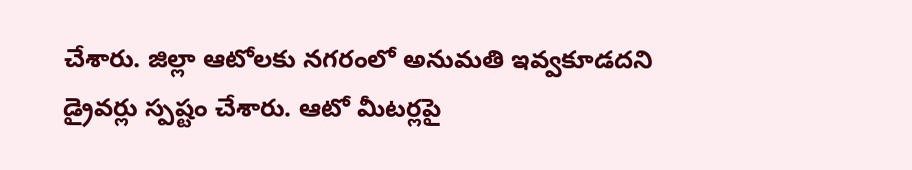చేశారు. జిల్లా ఆటోలకు నగరంలో అనుమతి ఇవ్వకూడదని డ్రైవర్లు స్పష్టం చేశారు. ఆటో మీటర్లపై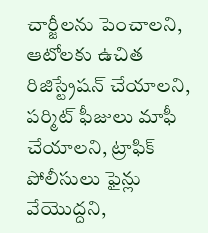చార్జీలను పెంచాలని, ఆటోలకు ఉచిత రిజిస్ట్రేషన్ చేయాలని, పర్మిట్ ఫీజులు మాఫీ చేయాలని, ట్రాఫిక్ పోలీసులు ఫైన్లు వేయొద్దని,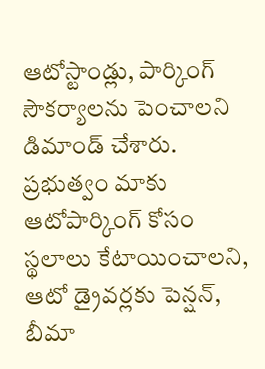ఆటోస్టాండ్లు, పార్కింగ్ సౌకర్యాలను పెంచాలని డిమాండ్ చేశారు. ప్రభుత్వం మాకు ఆటోపార్కింగ్ కోసం స్థలాలు కేటాయించాలని, ఆటో డ్రైవర్లకు పెన్షన్, బీమా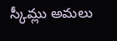స్కీమ్లు అమలు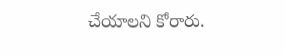చేయాలని కోరారు.